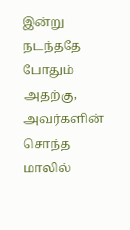இன்று நடந்ததே போதும் அதற்கு, அவர்களின் சொந்த மாலில்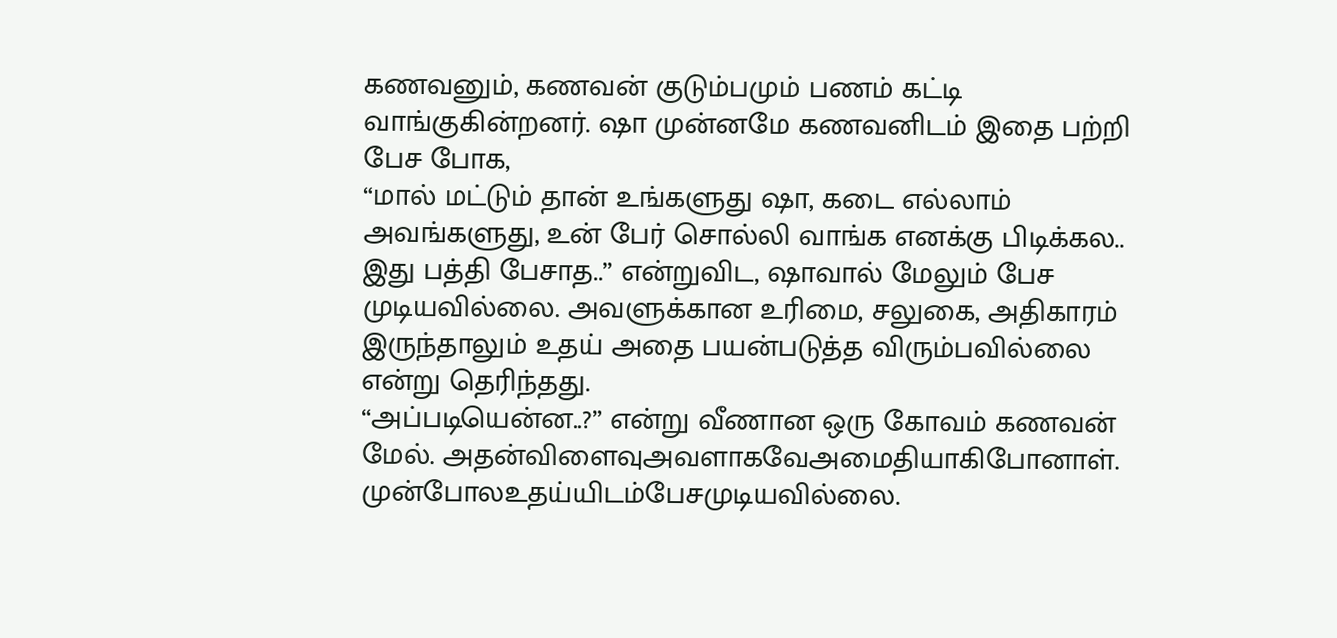கணவனும், கணவன் குடும்பமும் பணம் கட்டி வாங்குகின்றனர். ஷா முன்னமே கணவனிடம் இதை பற்றி பேச போக,
“மால் மட்டும் தான் உங்களுது ஷா, கடை எல்லாம் அவங்களுது, உன் பேர் சொல்லி வாங்க எனக்கு பிடிக்கல.. இது பத்தி பேசாத..” என்றுவிட, ஷாவால் மேலும் பேச முடியவில்லை. அவளுக்கான உரிமை, சலுகை, அதிகாரம் இருந்தாலும் உதய் அதை பயன்படுத்த விரும்பவில்லை என்று தெரிந்தது.
“அப்படியென்ன..?” என்று வீணான ஒரு கோவம் கணவன் மேல். அதன்விளைவுஅவளாகவேஅமைதியாகிபோனாள். முன்போலஉதய்யிடம்பேசமுடியவில்லை.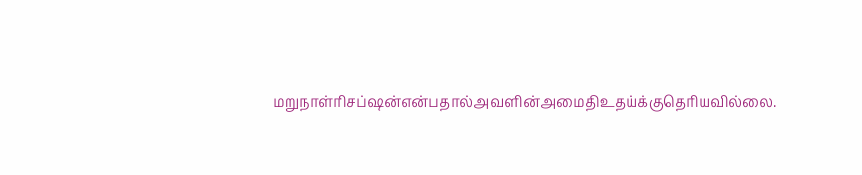மறுநாள்ரிசப்ஷன்என்பதால்அவளின்அமைதிஉதய்க்குதெரியவில்லை.